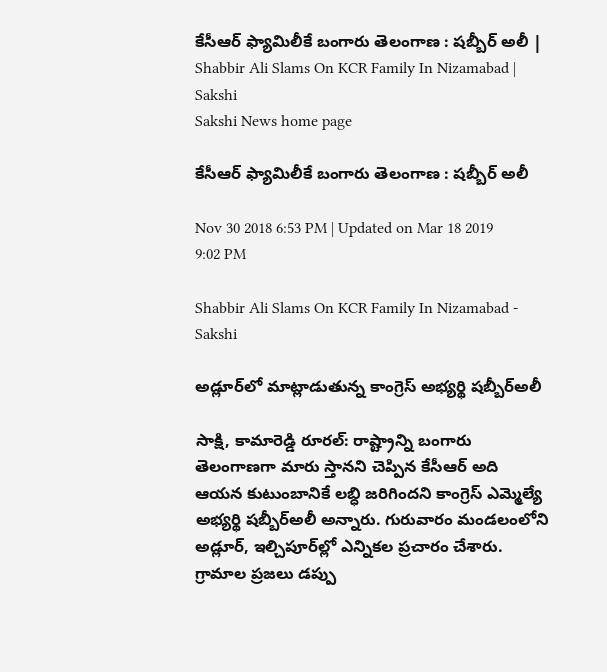కేసీఆర్‌ ఫ్యామిలీకే బంగారు తెలంగాణ : షబ్బీర్‌ అలీ | Shabbir Ali Slams On KCR Family In Nizamabad | Sakshi
Sakshi News home page

కేసీఆర్‌ ఫ్యామిలీకే బంగారు తెలంగాణ : షబ్బీర్‌ అలీ

Nov 30 2018 6:53 PM | Updated on Mar 18 2019 9:02 PM

Shabbir Ali Slams On KCR Family In Nizamabad - Sakshi

అడ్లూర్‌లో మాట్లాడుతున్న కాంగ్రెస్‌ అభ్యర్థి షబ్బీర్‌అలీ

సాక్షి, కామారెడ్డి రూరల్‌: రాష్ట్రాన్ని బంగారు తెలంగాణగా మారు స్తానని చెప్పిన కేసీఆర్‌ అది ఆయన కుటుంబానికే లబ్ధి జరిగిందని కాంగ్రెస్‌ ఎమ్మెల్యే అభ్యర్థి షబ్బీర్‌అలీ అన్నారు. గురువారం మండలంలోని అడ్లూర్, ఇల్చిపూర్‌ల్లో ఎన్నికల ప్రచారం చేశారు. గ్రామాల ప్రజలు డప్పు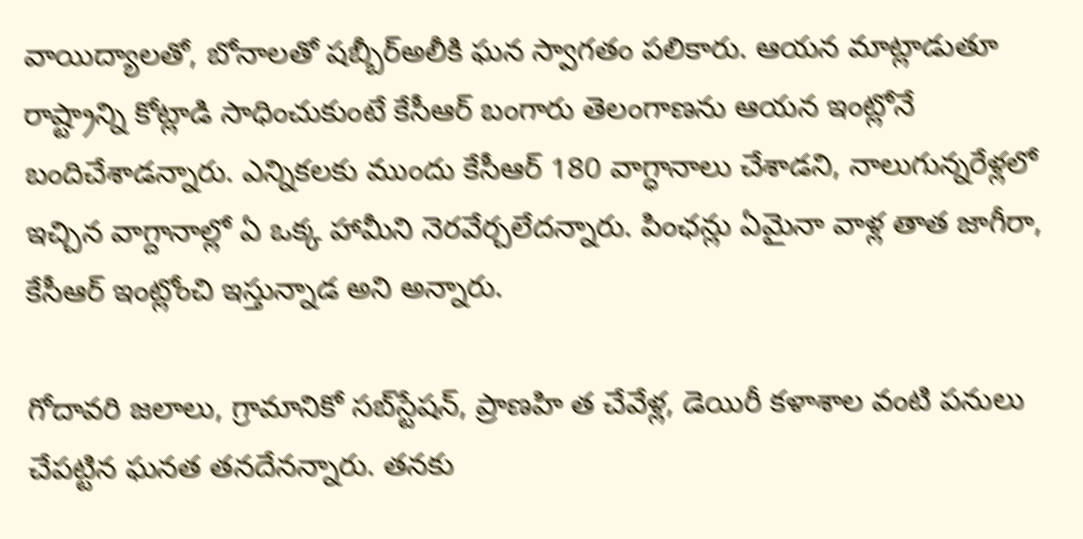వాయిద్యాలతో, బోనాలతో షబ్బీర్‌అలీకి ఘన స్వాగతం పలికారు. ఆయన మాట్లాడుతూ రాష్ట్రాన్ని కోట్లాడి సాధించుకుంటే కేసీఆర్‌ బంగారు తెలంగాణను ఆయన ఇంట్లోనే బందిచేశాడన్నారు. ఎన్నికలకు ముందు కేసీఆర్‌ 180 వాగ్ధానాలు చేశాడని, నాలుగున్నరేళ్లలో ఇచ్చిన వాగ్దానాల్లో ఏ ఒక్క హామీని నెరవేర్చలేదన్నారు. పింఛన్లు ఏమైనా వాళ్ల తాత జాగీరా, కేసీఆర్‌ ఇంట్లోంచి ఇస్తున్నాడ అని అన్నారు.

గోదావరి జలాలు, గ్రామానికో సబ్‌స్టేషన్, ప్రాణహి త చేవేళ్ల, డెయిరీ కళాశాల వంటి పనులు చేపట్టిన ఘనత తనదేనన్నారు. తనకు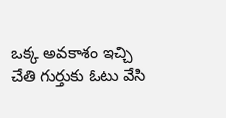ఒక్క అవకాశం ఇచ్చి చేతి గుర్తుకు ఓటు వేసి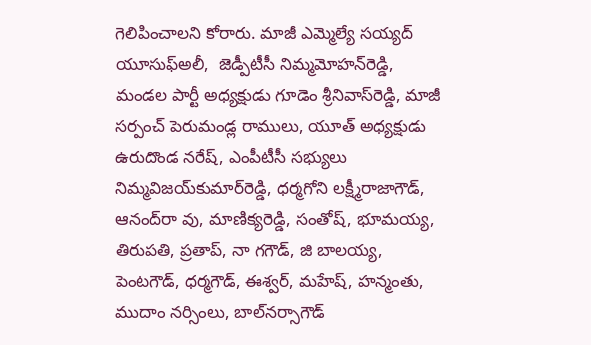గెలిపించాలని కోరారు. మాజీ ఎమ్మెల్యే సయ్యద్‌ యూసుఫ్‌అలీ,  జెడ్పీటీసీ నిమ్మమోహన్‌రెడ్డి, మండల పార్టీ అధ్యక్షుడు గూడెం శ్రీనివాస్‌రెడ్డి, మాజీ సర్పంచ్‌ పెరుమండ్ల రాములు, యూత్‌ అధ్యక్షుడు ఉరుదొండ నరేష్, ఎంపీటీసీ సభ్యులు నిమ్మవిజయ్‌కుమార్‌రెడ్డి, ధర్మగోని లక్ష్మీరాజాగౌడ్, ఆనంద్‌రా వు, మాణిక్యరెడ్డి, సంతోష్, భూమయ్య, తిరుపతి, ప్రతాప్, నా గగౌడ్, జి బాలయ్య, పెంటగౌడ్, ధర్మగౌడ్, ఈశ్వర్, మహేష్, హన్మంతు, ముదాం నర్సింలు, బాల్‌నర్సాగౌడ్‌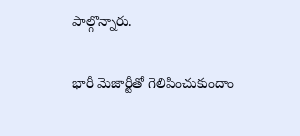పాల్గొన్నారు.

భారీ మెజార్టీతో గెలిపించుకుందాం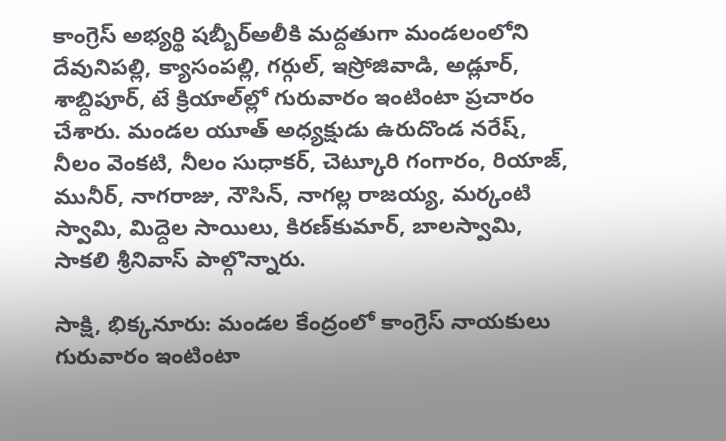కాంగ్రెస్‌ అభ్యర్థి షబ్బీర్‌అలీకి మద్దతుగా మండలంలోని దేవునిపల్లి, క్యాసంపల్లి, గర్గుల్, ఇస్రోజివాడి, అడ్లూర్, శాబ్దిపూర్, టే క్రియాల్‌ల్లో గురువారం ఇంటింటా ప్రచారం చేశారు. మండల యూత్‌ అధ్యక్షుడు ఉరుదొండ నరేష్, నీలం వెంకటి, నీలం సుధాకర్, చెట్కూరి గంగారం, రియాజ్, మునీర్, నాగరాజు, నౌసిన్, నాగల్ల రాజయ్య, మర్కంటి స్వామి, మిద్దెల సాయిలు, కిరణ్‌కుమార్, బాలస్వామి, సాకలి శ్రీనివాస్‌ పాల్గొన్నారు.

సాక్షి, భిక్కనూరు: మండల కేంద్రంలో కాంగ్రెస్‌ నాయకులు గురువారం ఇంటింటా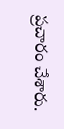ప్రచారం చేశారు.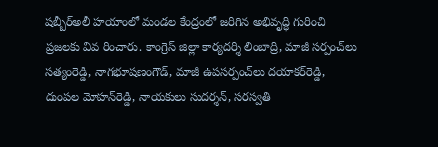షబ్బీర్‌అలీ హయాంలో మండల కేంద్రంలో జరిగిన అభివృద్ధి గురించి ప్రజలకు వివ రించారు. కాంగ్రెస్‌ జిల్లా కార్యదర్శి లింబాద్రి, మాజీ సర్పంచ్‌లు సత్యంరెడ్డి, నాగభూషణంగౌడ్, మాజీ ఉపసర్పంచ్‌లు దయాకర్‌రెడ్డి, దుంపల మోహన్‌రెడ్డి, నాయకులు సుదర్శన్, సరస్వతి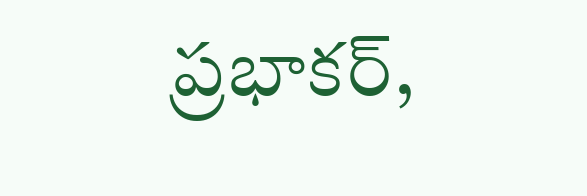ప్రభాకర్,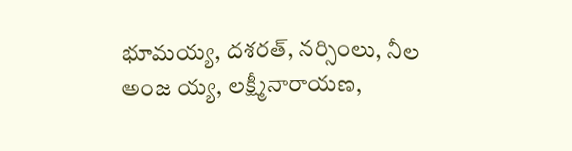భూమయ్య, దశరత్, నర్సింలు, నీల అంజ య్య, లక్ష్మీనారాయణ,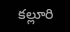కల్లూరి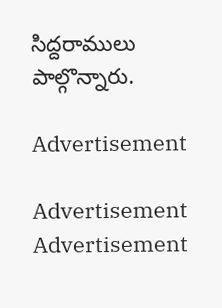సిద్దరాములు పాల్గొన్నారు.

Advertisement

Advertisement
Advertisement